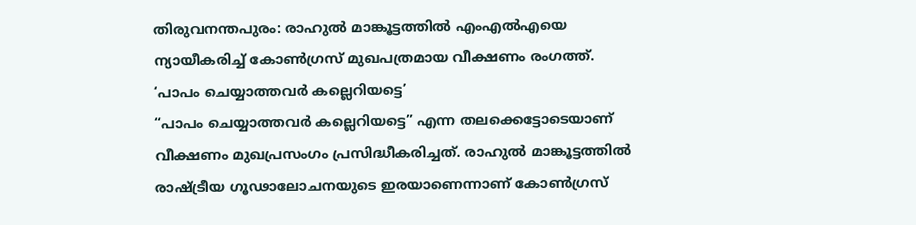തിരുവനന്തപുരം: രാഹുൽ മാങ്കൂട്ടത്തിൽ എംഎൽഎയെ ന്യായീകരിച്ച് കോൺഗ്രസ് മുഖപത്രമായ വീക്ഷണം രംഗത്ത്.
‘പാപം ചെയ്യാത്തവർ കല്ലെറിയട്ടെ’
“പാപം ചെയ്യാത്തവർ കല്ലെറിയട്ടെ” എന്ന തലക്കെട്ടോടെയാണ് വീക്ഷണം മുഖപ്രസംഗം പ്രസിദ്ധീകരിച്ചത്. രാഹുൽ മാങ്കൂട്ടത്തിൽ രാഷ്ട്രീയ ഗൂഢാലോചനയുടെ ഇരയാണെന്നാണ് കോൺഗ്രസ്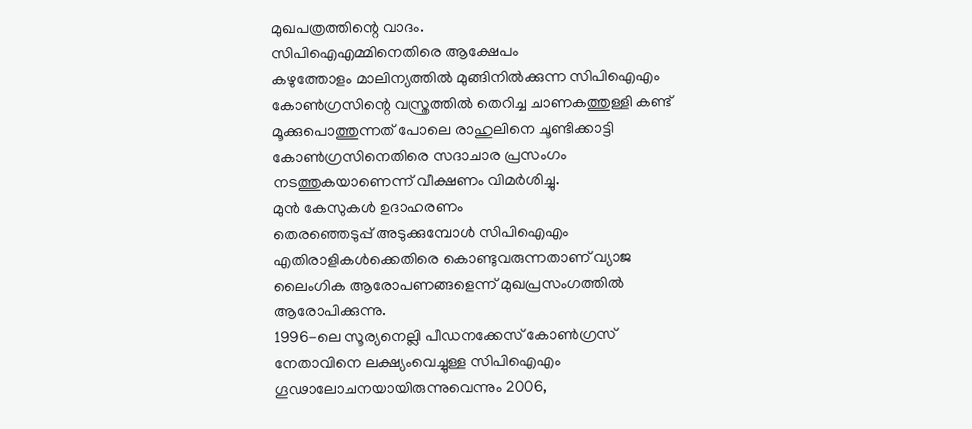മുഖപത്രത്തിന്റെ വാദം.
സിപിഐഎമ്മിനെതിരെ ആക്ഷേപം
കഴുത്തോളം മാലിന്യത്തിൽ മുങ്ങിനിൽക്കുന്ന സിപിഐഎം കോൺഗ്രസിന്റെ വസ്ത്രത്തിൽ തെറിച്ച ചാണകത്തുള്ളി കണ്ട് മൂക്കുപൊത്തുന്നത് പോലെ രാഹുലിനെ ചൂണ്ടിക്കാട്ടി കോൺഗ്രസിനെതിരെ സദാചാര പ്രസംഗം നടത്തുകയാണെന്ന് വീക്ഷണം വിമർശിച്ചു.
മുൻ കേസുകൾ ഉദാഹരണം
തെരഞ്ഞെടുപ്പ് അടുക്കുമ്പോൾ സിപിഐഎം എതിരാളികൾക്കെതിരെ കൊണ്ടുവരുന്നതാണ് വ്യാജ ലൈംഗിക ആരോപണങ്ങളെന്ന് മുഖപ്രസംഗത്തിൽ ആരോപിക്കുന്നു.
1996-ലെ സൂര്യനെല്ലി പീഡനക്കേസ് കോൺഗ്രസ് നേതാവിനെ ലക്ഷ്യംവെച്ചുള്ള സിപിഐഎം ഗൂഢാലോചനയായിരുന്നുവെന്നും 2006,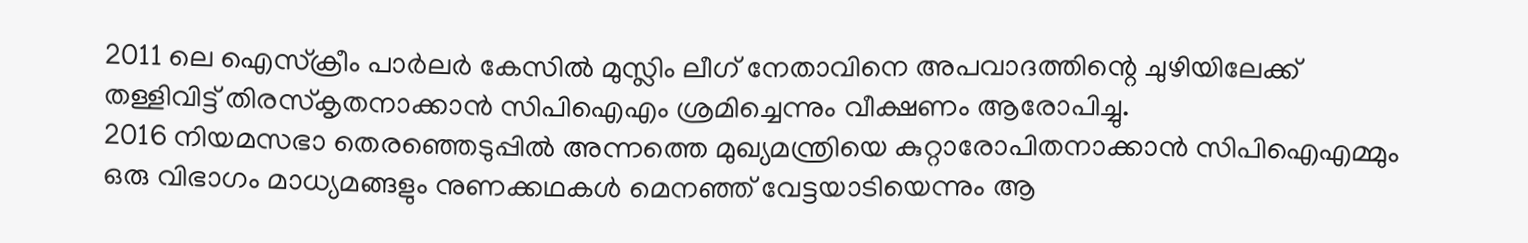2011 ലെ ഐസ്ക്രീം പാർലർ കേസിൽ മുസ്ലിം ലീഗ് നേതാവിനെ അപവാദത്തിന്റെ ചുഴിയിലേക്ക് തള്ളിവിട്ട് തിരസ്കൃതനാക്കാൻ സിപിഐഎം ശ്രമിച്ചെന്നും വീക്ഷണം ആരോപിച്ചു.
2016 നിയമസഭാ തെരഞ്ഞെടുപ്പിൽ അന്നത്തെ മുഖ്യമന്ത്രിയെ കുറ്റാരോപിതനാക്കാൻ സിപിഐഎമ്മും ഒരു വിഭാഗം മാധ്യമങ്ങളും നുണക്കഥകൾ മെനഞ്ഞ് വേട്ടയാടിയെന്നും ആ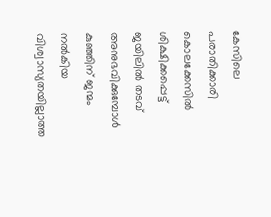കേസിലെ പരാതിക്കാരി കൊലക്കേസിൽ ശിക്ഷിക്കപ്പെട്ട് ജയിലിൽ തടവ് അനുഭവിക്കുമ്പോൾ കുഞ്ഞിന് ജന്മം നൽകിയ വിശ്വാസ്യതയില്ലാത്ത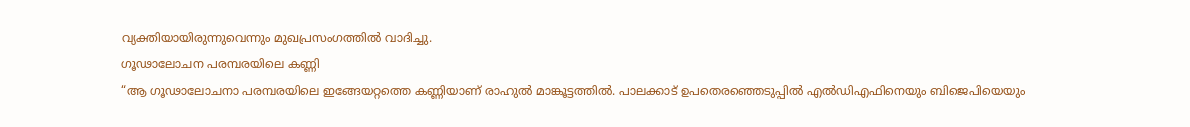വ്യക്തിയായിരുന്നുവെന്നും മുഖപ്രസംഗത്തിൽ വാദിച്ചു.
ഗൂഢാലോചന പരമ്പരയിലെ കണ്ണി
“ആ ഗൂഢാലോചനാ പരമ്പരയിലെ ഇങ്ങേയറ്റത്തെ കണ്ണിയാണ് രാഹുൽ മാങ്കൂട്ടത്തിൽ. പാലക്കാട് ഉപതെരഞ്ഞെടുപ്പിൽ എൽഡിഎഫിനെയും ബിജെപിയെയും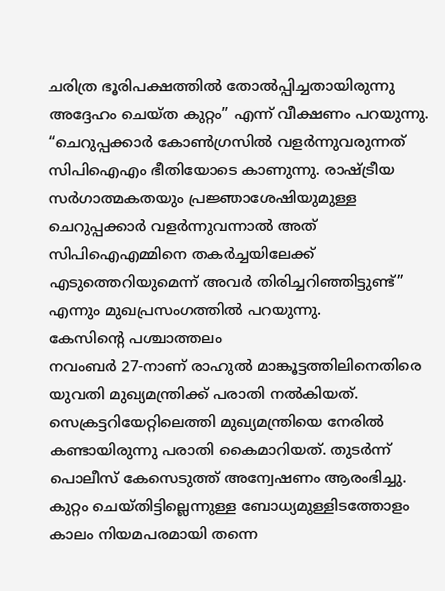ചരിത്ര ഭൂരിപക്ഷത്തിൽ തോൽപ്പിച്ചതായിരുന്നു അദ്ദേഹം ചെയ്ത കുറ്റം” എന്ന് വീക്ഷണം പറയുന്നു.
“ചെറുപ്പക്കാർ കോൺഗ്രസിൽ വളർന്നുവരുന്നത് സിപിഐഎം ഭീതിയോടെ കാണുന്നു. രാഷ്ട്രീയ സർഗാത്മകതയും പ്രജ്ഞാശേഷിയുമുള്ള ചെറുപ്പക്കാർ വളർന്നുവന്നാൽ അത് സിപിഐഎമ്മിനെ തകർച്ചയിലേക്ക് എടുത്തെറിയുമെന്ന് അവർ തിരിച്ചറിഞ്ഞിട്ടുണ്ട്” എന്നും മുഖപ്രസംഗത്തിൽ പറയുന്നു.
കേസിന്റെ പശ്ചാത്തലം
നവംബർ 27-നാണ് രാഹുൽ മാങ്കൂട്ടത്തിലിനെതിരെ യുവതി മുഖ്യമന്ത്രിക്ക് പരാതി നൽകിയത്. സെക്രട്ടറിയേറ്റിലെത്തി മുഖ്യമന്ത്രിയെ നേരിൽ കണ്ടായിരുന്നു പരാതി കൈമാറിയത്. തുടർന്ന് പൊലീസ് കേസെടുത്ത് അന്വേഷണം ആരംഭിച്ചു.
കുറ്റം ചെയ്തിട്ടില്ലെന്നുള്ള ബോധ്യമുള്ളിടത്തോളം കാലം നിയമപരമായി തന്നെ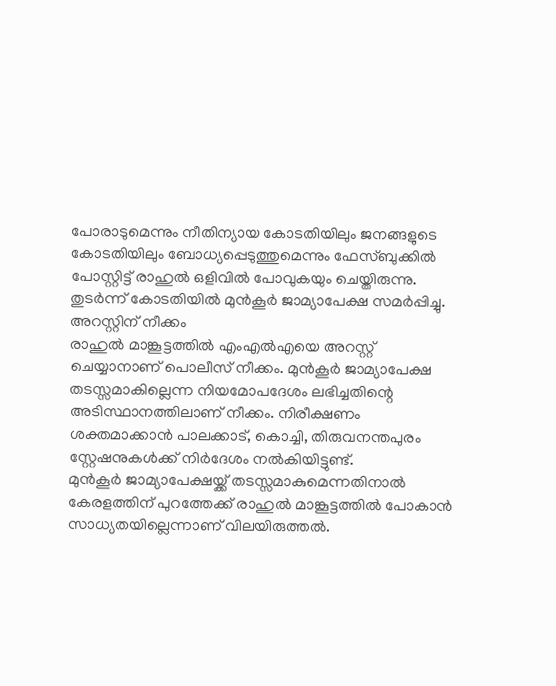പോരാടുമെന്നും നീതിന്യായ കോടതിയിലും ജനങ്ങളുടെ കോടതിയിലും ബോധ്യപ്പെടുത്തുമെന്നും ഫേസ്ബുക്കിൽ പോസ്റ്റിട്ട് രാഹുൽ ഒളിവിൽ പോവുകയും ചെയ്തിരുന്നു. തുടർന്ന് കോടതിയിൽ മുൻകൂർ ജാമ്യാപേക്ഷ സമർപ്പിച്ചു.
അറസ്റ്റിന് നീക്കം
രാഹുൽ മാങ്കൂട്ടത്തിൽ എംഎൽഎയെ അറസ്റ്റ് ചെയ്യാനാണ് പൊലീസ് നീക്കം. മുൻകൂർ ജാമ്യാപേക്ഷ തടസ്സമാകില്ലെന്ന നിയമോപദേശം ലഭിച്ചതിന്റെ അടിസ്ഥാനത്തിലാണ് നീക്കം. നിരീക്ഷണം ശക്തമാക്കാൻ പാലക്കാട്, കൊച്ചി, തിരുവനന്തപുരം സ്റ്റേഷനുകൾക്ക് നിർദേശം നൽകിയിട്ടുണ്ട്.
മുൻകൂർ ജാമ്യാപേക്ഷയ്ക്ക് തടസ്സമാകുമെന്നതിനാൽ കേരളത്തിന് പുറത്തേക്ക് രാഹുൽ മാങ്കൂട്ടത്തിൽ പോകാൻ സാധ്യതയില്ലെന്നാണ് വിലയിരുത്തൽ.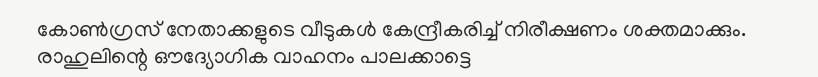കോൺഗ്രസ് നേതാക്കളുടെ വീടുകൾ കേന്ദ്രീകരിച്ച് നിരീക്ഷണം ശക്തമാക്കും. രാഹുലിന്റെ ഔദ്യോഗിക വാഹനം പാലക്കാട്ടെ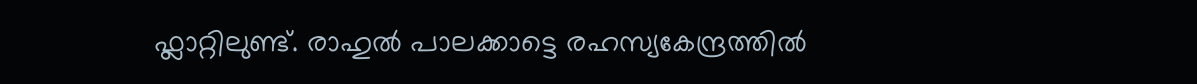ഫ്ലാറ്റിലുണ്ട്. രാഹുൽ പാലക്കാട്ടെ രഹസ്യകേന്ദ്രത്തിൽ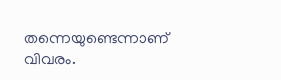തന്നെയുണ്ടെന്നാണ് വിവരം.